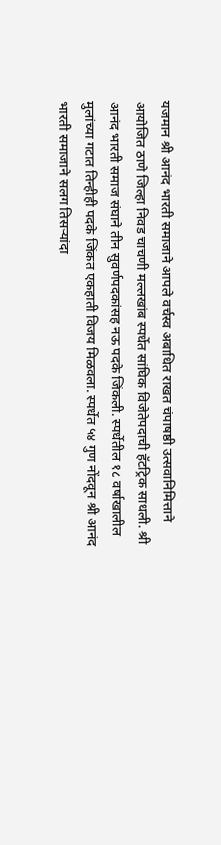यजमान श्री आनंद भारती समाजाने आपले वर्चस्व अबाधित राखत चंपाषष्ठी उत्सवानिमित्ताने आयोजित ठाणे जिल्हा निवड चाचणी मल्लखांब स्पर्धेत सांघिक विजेतेपदाची हॅटट्रिक साधली. श्री आनंद भारती समाज संघाने तीन सुवर्णपदकांसह नऊ पदके जिंकली. स्पर्धेतील १८ वर्षाखालील मुलांच्या गटात तिन्हीही पदके जिंकत एकहाती विजय मिळवला. स्पर्धेत ५४ गुण नोंदवून श्री आनंद भारती समाजाने सलग तिसऱ्यांदा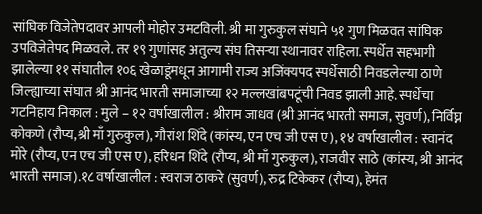सांघिक विजेतेपदावर आपली मोहोर उमटविली. श्री मा गुरुकुल संघाने ५१ गुण मिळवत सांघिक उपविजेतेपद मिळवले. तर १९ गुणांसह अतुल्य संघ तिसऱ्या स्थानावर राहिला. स्पर्धेत सहभागी झालेल्या ११ संघातील १०६ खेळाडूंमधून आगामी राज्य अजिंक्यपद स्पर्धेसाठी निवडलेल्या ठाणे जिल्ह्याच्या संघात श्री आनंद भारती समाजाच्या १२ मल्लखांबपटूंची निवड झाली आहे. स्पर्धेचा गटनिहाय निकाल : मुले – १२ वर्षाखालील : श्रीराम जाधव (श्री आनंद भारती समाज, सुवर्ण), निर्विघ्न कोकणे (रौप्य,श्री माँ गुरुकुल), गौरांश शिंदे (कांस्य, एन एच जी एस ए), १४ वर्षाखालील : स्वानंद मोरे (रौप्य, एन एच जी एस ए), हरिधन शिंदे (रौप्य, श्री माँ गुरुकुल), राजवीर साठे (कांस्य, श्री आनंद भारती समाज).१८ वर्षाखालील : स्वराज ठाकरे (सुवर्ण), रुद्र टिकेकर (रौप्य), हेमंत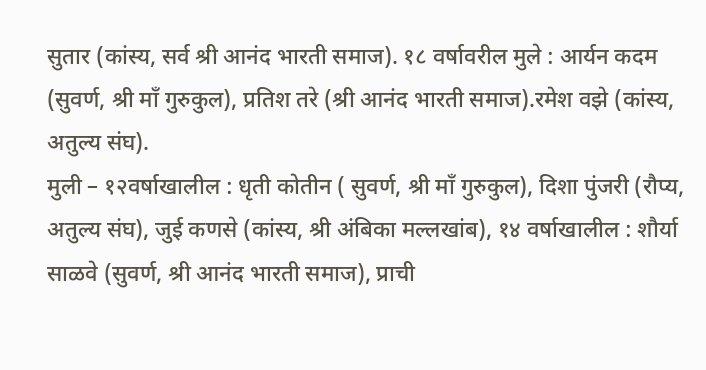सुतार (कांस्य, सर्व श्री आनंद भारती समाज). १८ वर्षावरील मुले : आर्यन कदम (सुवर्ण, श्री माँ गुरुकुल), प्रतिश तरे (श्री आनंद भारती समाज).रमेश वझे (कांस्य, अतुल्य संघ).
मुली – १२वर्षाखालील : धृती कोतीन ( सुवर्ण, श्री माँ गुरुकुल), दिशा पुंजरी (रौप्य, अतुल्य संघ), जुई कणसे (कांस्य, श्री अंबिका मल्लखांब), १४ वर्षाखालील : शौर्या साळवे (सुवर्ण, श्री आनंद भारती समाज), प्राची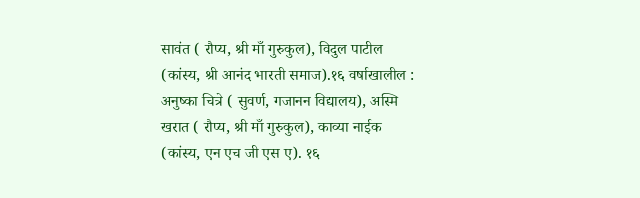सावंत ( रौप्य, श्री माँ गुरुकुल), विदुल पाटील (कांस्य, श्री आनंद भारती समाज).१६ वर्षाखालील : अनुष्का चित्रे ( सुवर्ण, गजानन विद्यालय), अस्मि खरात ( रौप्य, श्री माँ गुरुकुल), काव्या नाईक (कांस्य, एन एच जी एस ए). १६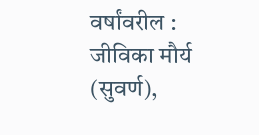वर्षांवरील : जीविका मौर्य (सुवर्ण),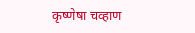कृष्णेषा चव्हाण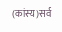(कांस्य)सर्व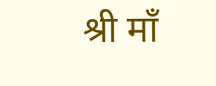श्री माँ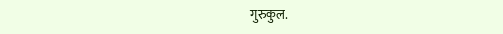गुरुकुल.